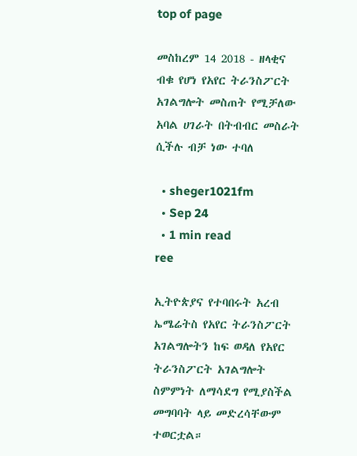top of page

መስከረም 14 2018 - ዘላቂና ብቁ የሆነ የአየር ትራንስፖርት አገልግሎት መስጠት የሚቻለው አባል ሀገራት በትብብር መስራት ሲችሉ ብቻ ነው ተባለ

  • sheger1021fm
  • Sep 24
  • 1 min read
ree

ኢትዮጵያና የተባበሩት አረብ ኤሜሬትስ የአየር ትራንስፖርት አገልግሎትን ከፍ ወዳለ የአየር ትራንስፖርት አገልግሎት ስምምነት ለማሳደግ የሚያስችል መግባባት ላይ መድረሳቸውም ተወርቷል።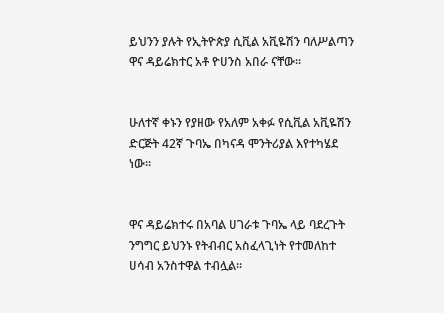ይህንን ያሉት የኢትዮጵያ ሲቪል አቪዬሽን ባለሥልጣን ዋና ዳይሬክተር አቶ ዮሀንስ አበራ ናቸው።


ሁለተኛ ቀኑን የያዘው የአለም አቀፉ የሲቪል አቪዬሽን ድርጅት 42ኛ ጉባኤ በካናዳ ሞንትሪያል እየተካሄደ ነው።


ዋና ዳይሬክተሩ በአባል ሀገራቱ ጉባኤ ላይ ባደረጉት ንግግር ይህንኑ የትብብር አስፈላጊነት የተመለከተ ሀሳብ አንስተዋል ተብሏል።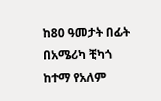ከ80 ዓመታት በፊት በአሜሪካ ቺካጎ ከተማ የአለም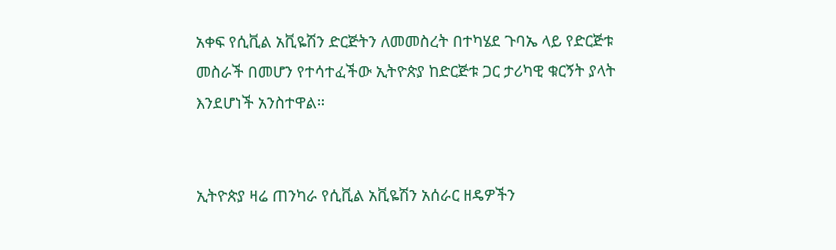አቀፍ የሲቪል አቪዬሽን ድርጅትን ለመመስረት በተካሄደ ጉባኤ ላይ የድርጅቱ መስራች በመሆን የተሳተፈችው ኢትዮጵያ ከድርጅቱ ጋር ታሪካዊ ቁርኝት ያላት እንደሆነች አንስተዋል።


ኢትዮጵያ ዛሬ ጠንካራ የሲቪል አቪዬሽን አሰራር ዘዴዎችን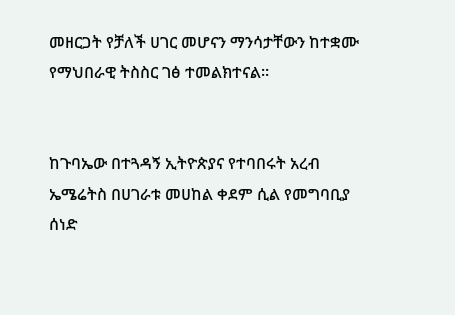መዘርጋት የቻለች ሀገር መሆናን ማንሳታቸውን ከተቋሙ የማህበራዊ ትስስር ገፅ ተመልክተናል።


ከጉባኤው በተጓዳኝ ኢትዮጵያና የተባበሩት አረብ ኤሜሬትስ በሀገራቱ መሀከል ቀደም ሲል የመግባቢያ ሰነድ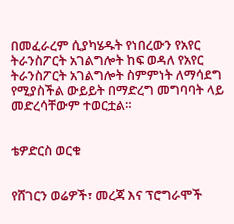በመፈራረም ሲያካሄዱት የነበረውን የአየር ትራንስፖርት አገልግሎት ከፍ ወዳለ የአየር ትራንስፖርት አገልግሎት ስምምነት ለማሳደግ የሚያስችል ውይይት በማድረግ መግባባት ላይ መድረሳቸውም ተወርቷል።


ቴዎድርስ ወርቁ


የሸገርን ወሬዎች፣ መረጃ እና ፕሮግራሞች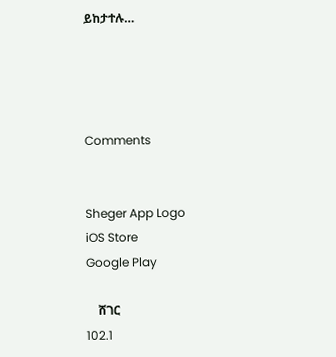ይከታተሉ…




Comments


Sheger App Logo
iOS Store
Google Play

    ሸገር
102.1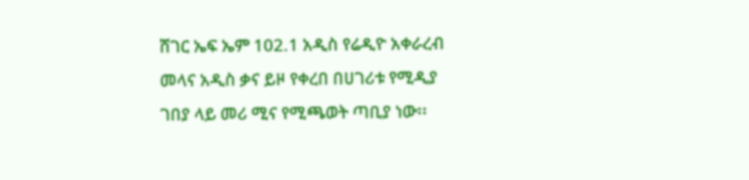ሸገር ኤፍ ኤም 102.1 አዲስ የሬዲዮ አቀራረብ መላና አዲስ ቃና ይዞ የቀረበ በሀገሪቱ የሚዲያ ገበያ ላይ መሪ ሚና የሚጫወት ጣቢያ ነው፡፡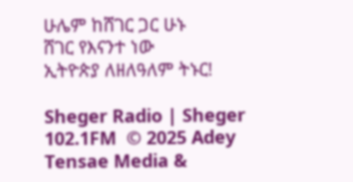ሁሌም ከሸገር ጋር ሁኑ
ሸገር የእናንተ ነው
ኢትዮጵያ ለዘለዓለም ትኑር!

Sheger Radio | Sheger 102.1FM  © 2025 Adey Tensae Media &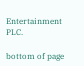Entertainment PLC.

bottom of page